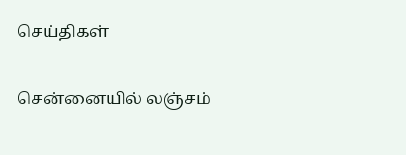செய்திகள்

சென்னையில் லஞ்சம்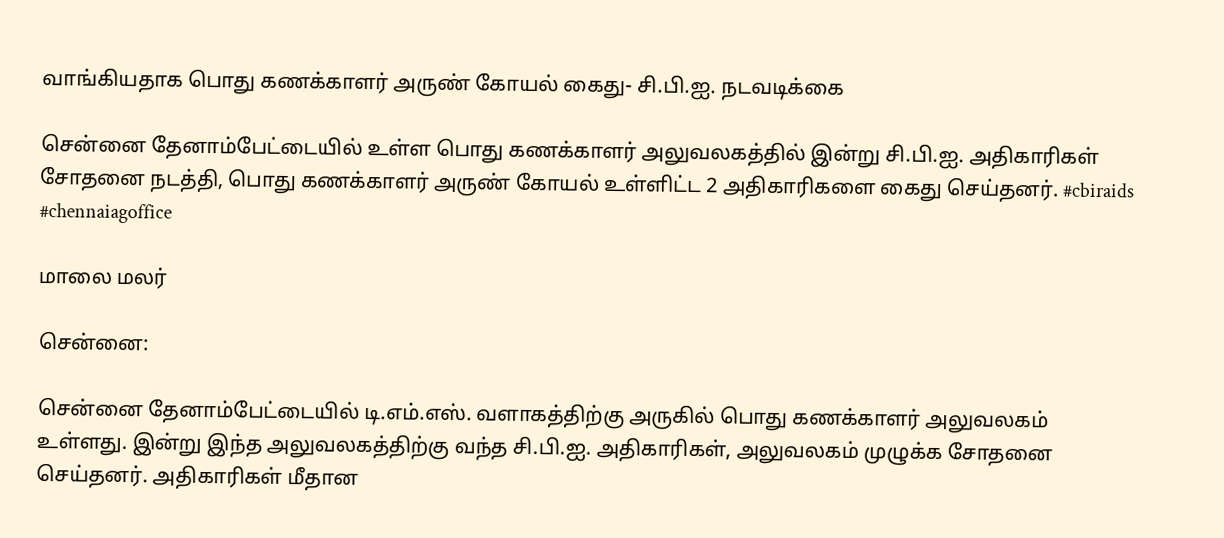வாங்கியதாக பொது கணக்காளர் அருண் கோயல் கைது- சி.பி.ஐ. நடவடிக்கை

சென்னை தேனாம்பேட்டையில் உள்ள பொது கணக்காளர் அலுவலகத்தில் இன்று சி.பி.ஐ. அதிகாரிகள் சோதனை நடத்தி, பொது கணக்காளர் அருண் கோயல் உள்ளிட்ட 2 அதிகாரிகளை கைது செய்தனர். #cbiraids #chennaiagoffice

மாலை மலர்

சென்னை:

சென்னை தேனாம்பேட்டையில் டி.எம்.எஸ். வளாகத்திற்கு அருகில் பொது கணக்காளர் அலுவலகம் உள்ளது. இன்று இந்த அலுவலகத்திற்கு வந்த சி.பி.ஐ. அதிகாரிகள், அலுவலகம் முழுக்க சோதனை செய்தனர். அதிகாரிகள் மீதான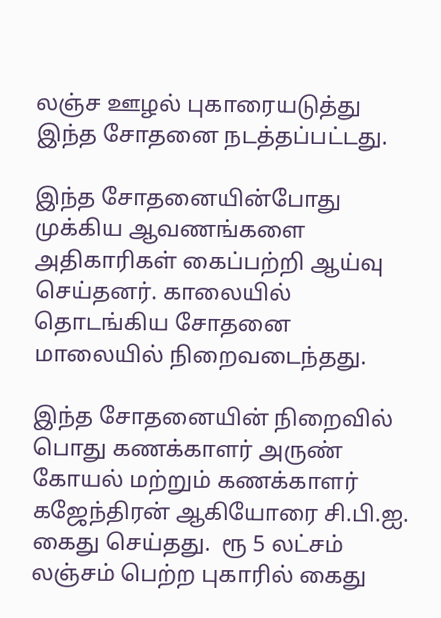லஞ்ச ஊழல் புகாரையடுத்து இந்த சோதனை நடத்தப்பட்டது.

இந்த சோதனையின்போது முக்கிய ஆவணங்களை அதிகாரிகள் கைப்பற்றி ஆய்வு செய்தனர். காலையில் தொடங்கிய சோதனை மாலையில் நிறைவடைந்தது.

இந்த சோதனையின் நிறைவில் பொது கணக்காளர் அருண் கோயல் மற்றும் கணக்காளர் கஜேந்திரன் ஆகியோரை சி.பி.ஐ. கைது செய்தது.  ரூ 5 லட்சம் லஞ்சம் பெற்ற புகாரில் கைது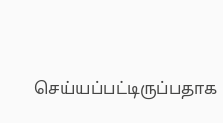செய்யப்பட்டிருப்பதாக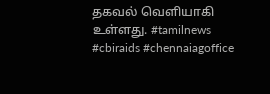தகவல் வெளியாகி உள்ளது. #tamilnews #cbiraids #chennaiagoffice